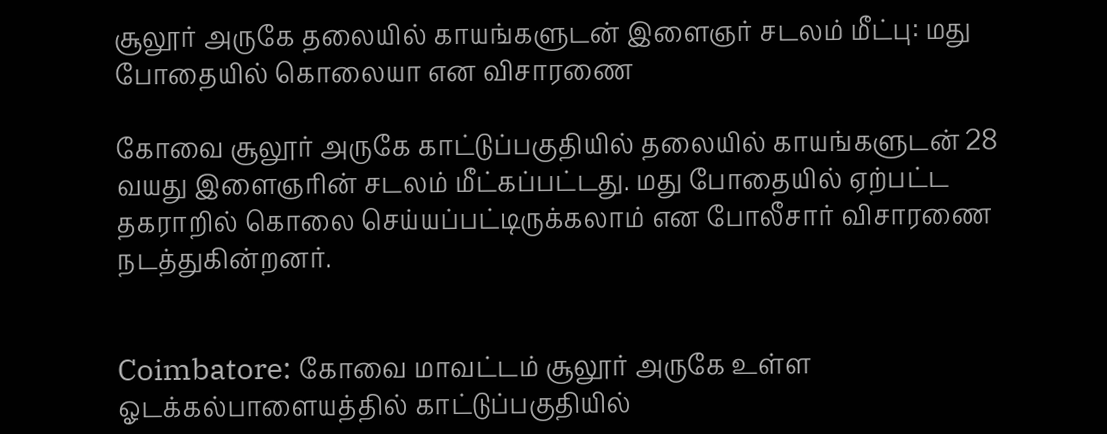சூலூர் அருகே தலையில் காயங்களுடன் இளைஞர் சடலம் மீட்பு: மது போதையில் கொலையா என விசாரணை

கோவை சூலூர் அருகே காட்டுப்பகுதியில் தலையில் காயங்களுடன் 28 வயது இளைஞரின் சடலம் மீட்கப்பட்டது. மது போதையில் ஏற்பட்ட தகராறில் கொலை செய்யப்பட்டிருக்கலாம் என போலீசார் விசாரணை நடத்துகின்றனர்.


Coimbatore: கோவை மாவட்டம் சூலூர் அருகே உள்ள ஓடக்கல்பாளையத்தில் காட்டுப்பகுதியில்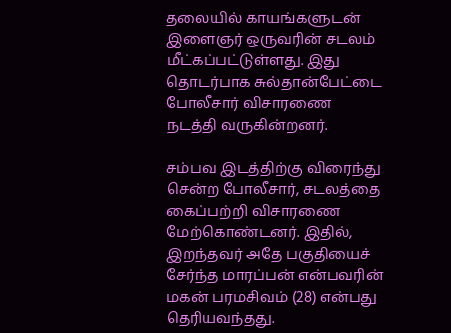தலையில் காயங்களுடன் இளைஞர் ஒருவரின் சடலம் மீட்கப்பட்டுள்ளது. இது தொடர்பாக சுல்தான்பேட்டை போலீசார் விசாரணை நடத்தி வருகின்றனர்.

சம்பவ இடத்திற்கு விரைந்து சென்ற போலீசார், சடலத்தை கைப்பற்றி விசாரணை மேற்கொண்டனர். இதில், இறந்தவர் அதே பகுதியைச் சேர்ந்த மாரப்பன் என்பவரின் மகன் பரமசிவம் (28) என்பது தெரியவந்தது.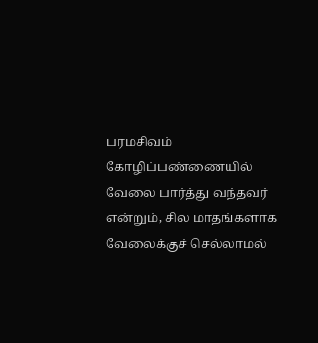பரமசிவம் கோழிப்பண்ணையில் வேலை பார்த்து வந்தவர் என்றும், சில மாதங்களாக வேலைக்குச் செல்லாமல்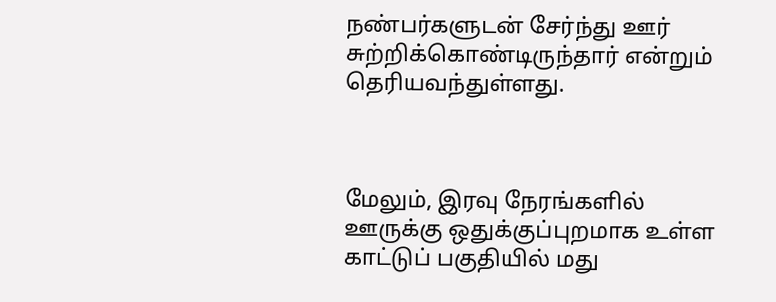நண்பர்களுடன் சேர்ந்து ஊர் சுற்றிக்கொண்டிருந்தார் என்றும் தெரியவந்துள்ளது.



மேலும், இரவு நேரங்களில் ஊருக்கு ஒதுக்குப்புறமாக உள்ள காட்டுப் பகுதியில் மது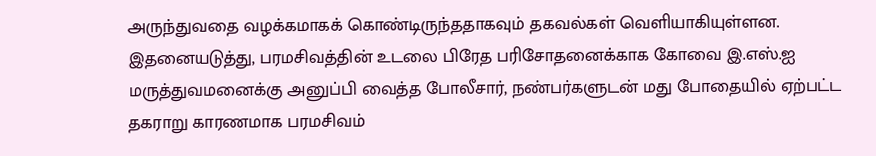அருந்துவதை வழக்கமாகக் கொண்டிருந்ததாகவும் தகவல்கள் வெளியாகியுள்ளன. இதனையடுத்து, பரமசிவத்தின் உடலை பிரேத பரிசோதனைக்காக கோவை இ.எஸ்.ஐ மருத்துவமனைக்கு அனுப்பி வைத்த போலீசார், நண்பர்களுடன் மது போதையில் ஏற்பட்ட தகராறு காரணமாக பரமசிவம்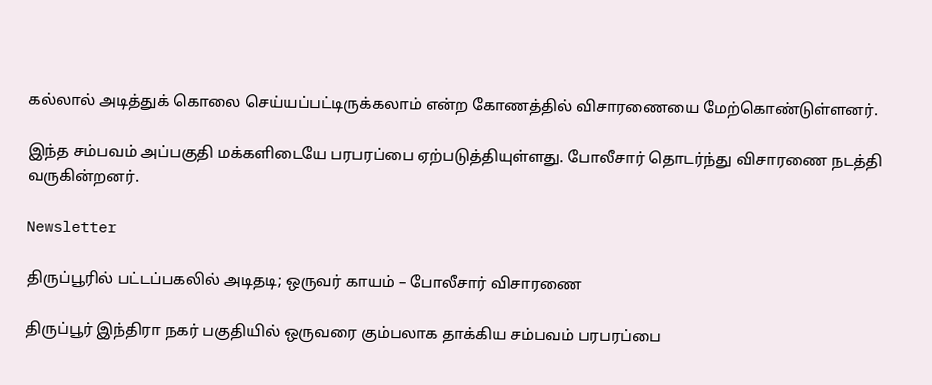கல்லால் அடித்துக் கொலை செய்யப்பட்டிருக்கலாம் என்ற கோணத்தில் விசாரணையை மேற்கொண்டுள்ளனர்.

இந்த சம்பவம் அப்பகுதி மக்களிடையே பரபரப்பை ஏற்படுத்தியுள்ளது. போலீசார் தொடர்ந்து விசாரணை நடத்தி வருகின்றனர்.

Newsletter

திருப்பூரில் பட்டப்பகலில் அடிதடி; ஒருவர் காயம் – போலீசார் விசாரணை

திருப்பூர் இந்திரா நகர் பகுதியில் ஒருவரை கும்பலாக தாக்கிய சம்பவம் பரபரப்பை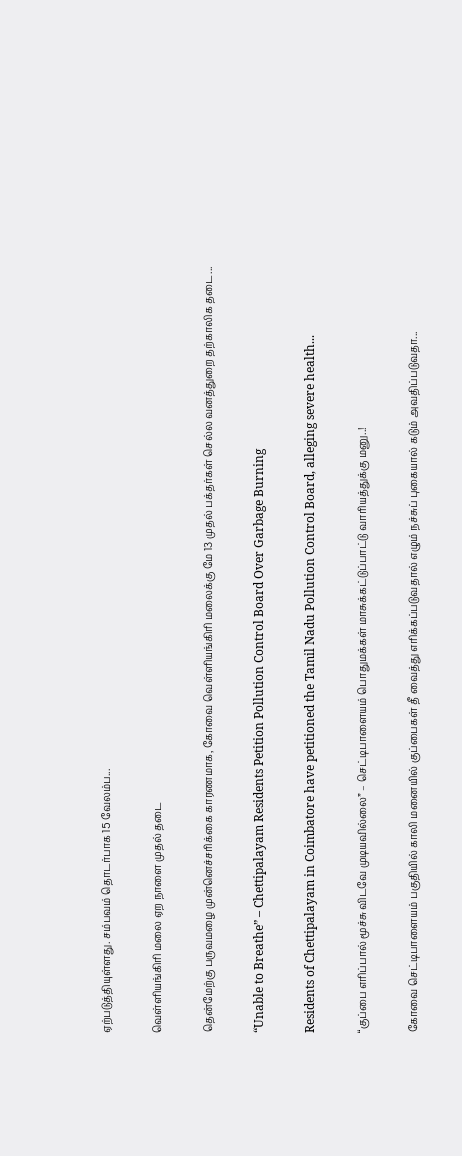ஏற்படுத்தியுள்ளது. சம்பவம் தொடர்பாக 15 வேலம்ப...

வெள்ளியங்கிரி மலை ஏற நாளை முதல் தடை

தென்மேற்கு பருவமழை முன்னெச்சரிக்கை காரணமாக, கோவை வெள்ளியங்கிரி மலைக்கு மே 13 முதல் பக்தர்கள் செல்ல வனத்துறை தற்காலிக தடை...

“Unable to Breathe” – Chettipalayam Residents Petition Pollution Control Board Over Garbage Burning

Residents of Chettipalayam in Coimbatore have petitioned the Tamil Nadu Pollution Control Board, alleging severe health...

“குப்பை எரிப்பால் மூச்சு விடவே முடியவில்லை” – செட்டிபாளையம் பொதுமக்கள் மாசுக்கட்டுப்பாட்டு வாரியத்துக்கு மனு..!

கோவை செட்டிபாளையம் பகுதியில் காலி மனையில் குப்பைகள் தீ வைத்து எரிக்கப்படுவதால் எழும் நச்சுப் புகையால் கடும் அவதிப்படுவதா...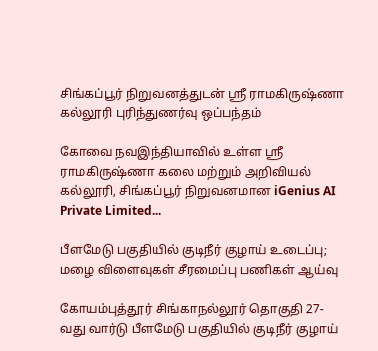சிங்கப்பூர் நிறுவனத்துடன் ஸ்ரீ ராமகிருஷ்ணா கல்லூரி புரிந்துணர்வு ஒப்பந்தம்

கோவை நவஇந்தியாவில் உள்ள ஸ்ரீ ராமகிருஷ்ணா கலை மற்றும் அறிவியல் கல்லூரி, சிங்கப்பூர் நிறுவனமான iGenius AI Private Limited...

பீளமேடு பகுதியில் குடிநீர் குழாய் உடைப்பு; மழை விளைவுகள் சீரமைப்பு பணிகள் ஆய்வு

கோயம்புத்தூர் சிங்காநல்லூர் தொகுதி 27-வது வார்டு பீளமேடு பகுதியில் குடிநீர் குழாய்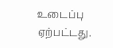உடைப்பு ஏற்பட்டது.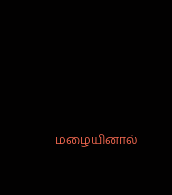மழையினால்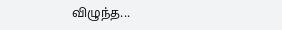விழுந்த...